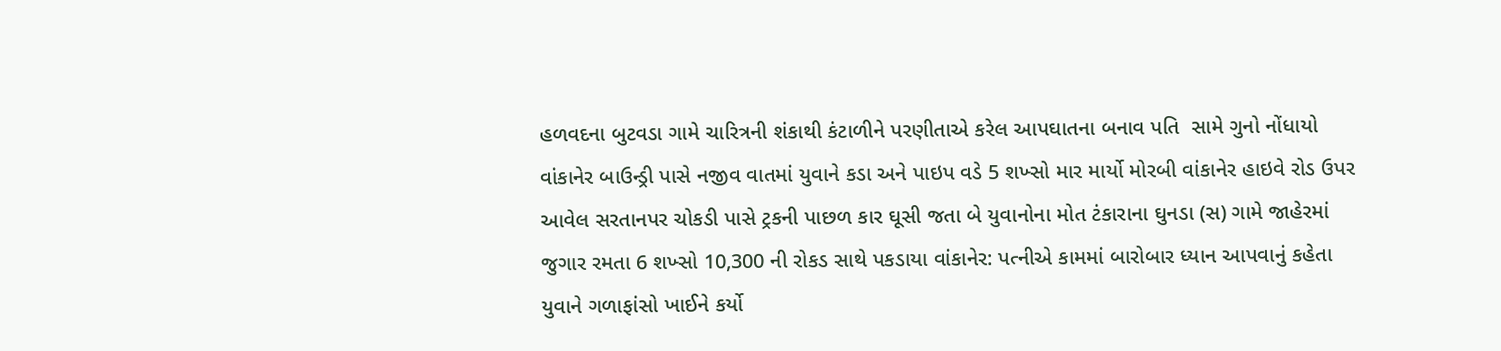હળવદના બુટવડા ગામે ચારિત્રની શંકાથી કંટાળીને પરણીતાએ કરેલ આપઘાતના બનાવ પતિ  સામે ગુનો નોંધાયો વાંકાનેર બાઉન્ડ્રી પાસે નજીવ વાતમાં યુવાને કડા અને પાઇપ વડે 5 શખ્સો માર માર્યો મોરબી વાંકાનેર હાઇવે રોડ ઉપર આવેલ સરતાનપર ચોકડી પાસે ટ્રકની પાછળ કાર ઘૂસી જતા બે યુવાનોના મોત ટંકારાના ઘુનડા (સ) ગામે જાહેરમાં જુગાર રમતા 6 શખ્સો 10,300 ની રોકડ સાથે પકડાયા વાંકાનેર: પત્નીએ કામમાં બારોબાર ધ્યાન આપવાનું કહેતા યુવાને ગળાફાંસો ખાઈને કર્યો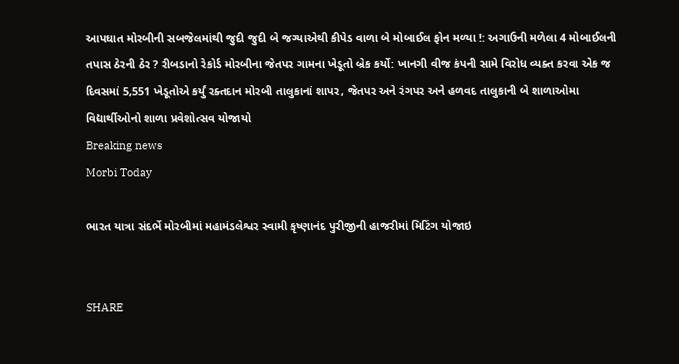આપઘાત મોરબીની સબજેલમાંથી જુદી જુદી બે જગ્યાએથી કીપેડ વાળા બે મોબાઈલ ફોન મળ્યા !: અગાઉની મળેલા 4 મોબાઈલની તપાસ ઠેરની ઠેર ? રીબડાનો રેકોર્ડ મોરબીના જેતપર ગામના ખેડૂતો બ્રેક કર્યો: ખાનગી વીજ કંપની સામે વિરોધ વ્યક્ત કરવા એક જ દિવસમાં 5,551 ખેડૂતોએ કર્યું રક્તદાન મોરબી તાલુકાનાં શાપર, જેતપર અને રંગપર અને હળવદ તાલુકાની બે શાળાઓમા વિદ્યાર્થીઓનો શાળા પ્રવેશોત્સવ યોજાયો
Breaking news
Morbi Today

ભારત યાત્રા સંદર્ભે મોરબીમાં મહામંડલેશ્વર સ્વામી કૃષ્ણાનંદ પુરીજીની હાજરીમાં મિટિંગ યોજાઇ


SHARE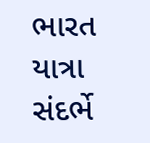ભારત યાત્રા સંદર્ભે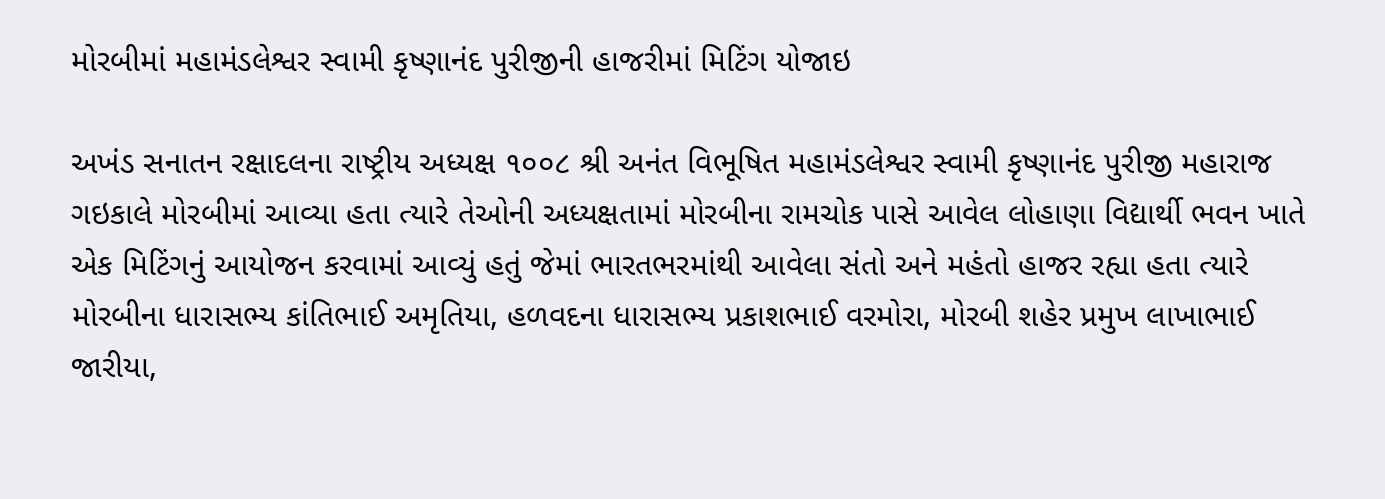મોરબીમાં મહામંડલેશ્વર સ્વામી કૃષ્ણાનંદ પુરીજીની હાજરીમાં મિટિંગ યોજાઇ

અખંડ સનાતન રક્ષાદલના રાષ્ટ્રીય અધ્યક્ષ ૧૦૦૮ શ્રી અનંત વિભૂષિત મહામંડલેશ્વર સ્વામી કૃષ્ણાનંદ પુરીજી મહારાજ ગઇકાલે મોરબીમાં આવ્યા હતા ત્યારે તેઓની અધ્યક્ષતામાં મોરબીના રામચોક પાસે આવેલ લોહાણા વિદ્યાર્થી ભવન ખાતે એક મિટિંગનું આયોજન કરવામાં આવ્યું હતું જેમાં ભારતભરમાંથી આવેલા સંતો અને મહંતો હાજર રહ્યા હતા ત્યારે મોરબીના ધારાસભ્ય કાંતિભાઈ અમૃતિયા, હળવદના ધારાસભ્ય પ્રકાશભાઈ વરમોરા, મોરબી શહેર પ્રમુખ લાખાભાઈ જારીયા,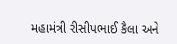મહામંત્રી રીસીપભાઈ કૈલા અને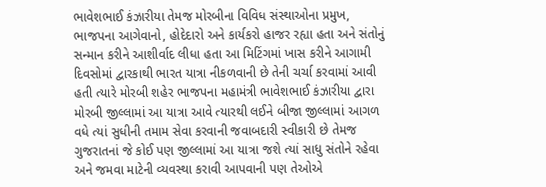ભાવેશભાઈ કંઝારીયા તેમજ મોરબીના વિવિધ સંસ્થાઓના પ્રમુખ, ભાજપના આગેવાનો, હોદેદારો અને કાર્યકરો હાજર રહ્યા હતા અને સંતોનું સન્માન કરીને આશીર્વાદ લીધા હતા આ મિટિંગમાં ખાસ કરીને આગામી દિવસોમાં દ્વારકાથી ભારત યાત્રા નીકળવાની છે તેની ચર્ચા કરવામાં આવી હતી ત્યારે મોરબી શહેર ભાજપના મહામંત્રી ભાવેશભાઈ કંઝારીયા દ્વારા મોરબી જીલ્લામાં આ યાત્રા આવે ત્યારથી લઈને બીજા જીલ્લામાં આગળ વધે ત્યાં સુધીની તમામ સેવા કરવાની જવાબદારી સ્વીકારી છે તેમજ ગુજરાતનાં જે કોઈ પણ જીલ્લામાં આ યાત્રા જશે ત્યાં સાધુ સંતોને રહેવા અને જમવા માટેની વ્યવસ્થા કરાવી આપવાની પણ તેઓએ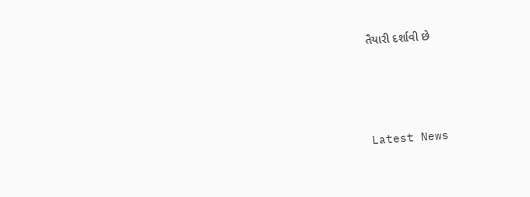તૈયારી દર્શાવી છે






Latest News